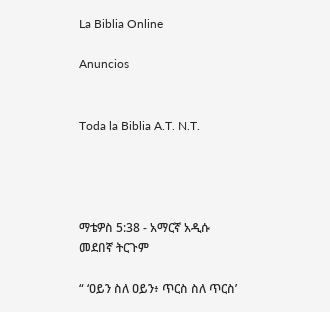La Biblia Online

Anuncios


Toda la Biblia A.T. N.T.




ማቴዎስ 5:38 - አማርኛ አዲሱ መደበኛ ትርጉም

“ ‘ዐይን ስለ ዐይን፥ ጥርስ ስለ ጥርስ’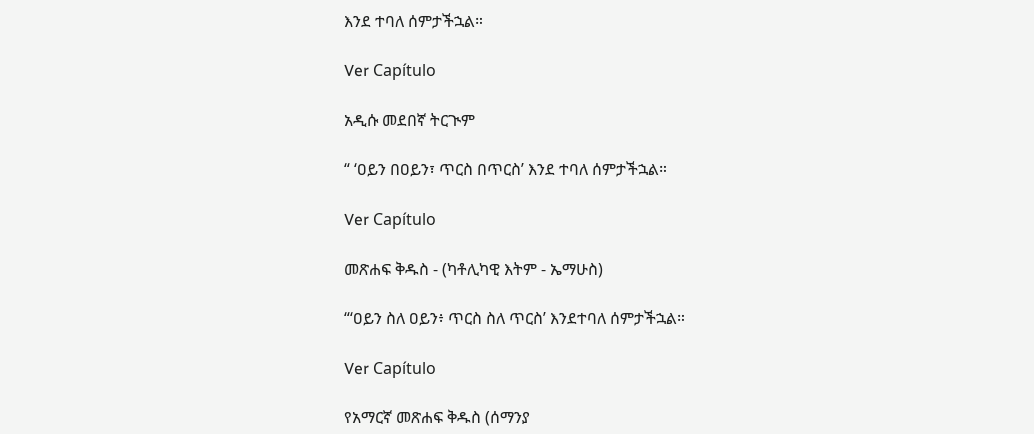እንደ ተባለ ሰምታችኋል።

Ver Capítulo

አዲሱ መደበኛ ትርጒም

“ ‘ዐይን በዐይን፣ ጥርስ በጥርስ’ እንደ ተባለ ሰምታችኋል።

Ver Capítulo

መጽሐፍ ቅዱስ - (ካቶሊካዊ እትም - ኤማሁስ)

“‘ዐይን ስለ ዐይን፥ ጥርስ ስለ ጥርስ’ እንደተባለ ሰምታችኋል።

Ver Capítulo

የአማርኛ መጽሐፍ ቅዱስ (ሰማንያ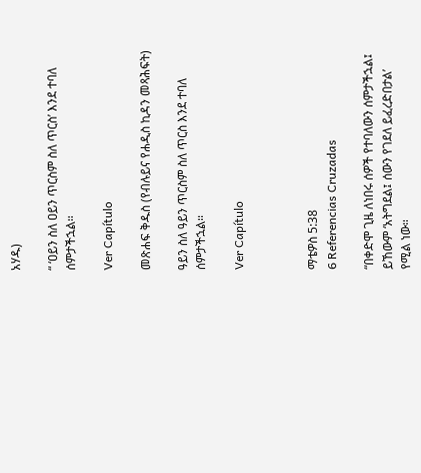አሃዱ)

“ ‘ዐይን ስለ ዐይን ጥርስም ስለ ጥርስ’ እንደ ተባለ ሰምታችኋል።

Ver Capítulo

መጽሐፍ ቅዱስ (የብሉይና የሐዲስ ኪዳን መጻሕፍት)

ዓይን ስለ ዓይን ጥርስም ስለ ጥርስ እንደ ተባለ ሰምታችኋል።

Ver Capítulo



ማቴዎስ 5:38
6 Referencias Cruzadas

“በቀድሞ ጊዜ ለነበሩ ሰዎች የተባለውን ሰምታችኋል፤ ይኸውም ‘አትግደል፤ ሰውን የገደለ ይፈረድበታል’ የሚል ነው።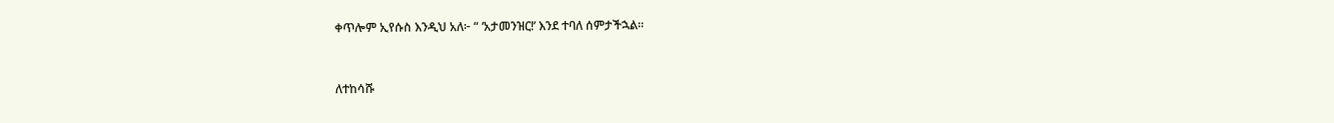ቀጥሎም ኢየሱስ እንዲህ አለ፦ “ ‘አታመንዝር!’ እንደ ተባለ ሰምታችኋል።


ለተከሳሹ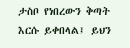ታስቦ የነበረውን ቅጣት እርሱ ይቀበላል፤ ይህን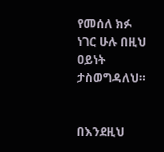የመሰለ ክፉ ነገር ሁሉ በዚህ ዐይነት ታስወግዳለህ።


በእንደዚህ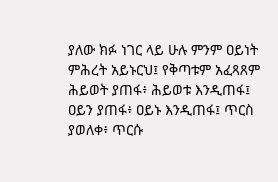ያለው ክፉ ነገር ላይ ሁሉ ምንም ዐይነት ምሕረት አይኑርህ፤ የቅጣቱም አፈጻጸም ሕይወት ያጠፋ፥ ሕይወቱ እንዲጠፋ፤ ዐይን ያጠፋ፥ ዐይኑ እንዲጠፋ፤ ጥርስ ያወለቀ፥ ጥርሱ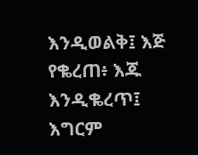እንዲወልቅ፤ እጅ የቈረጠ፥ እጁ እንዲቈረጥ፤ እግርም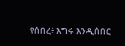የሰበረ፥ እግሩ እንዲሰበር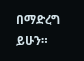በማድረግ ይሁን።